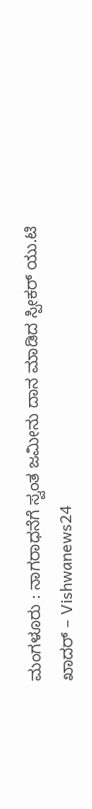ಮಂಗಳೂರು : ನಾಗರಾಧನೆಗೆ ಸ್ವಂತ ಜಮೀನು ದಾನ ಮಾಡಿದ ಸ್ಪೀಕರ್ ಯು.ಟಿ ಖಾದರ್ – Vishwanews24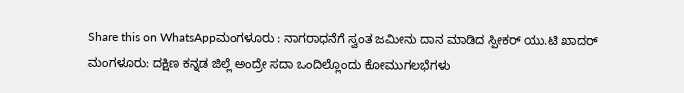Share this on WhatsAppಮಂಗಳೂರು : ನಾಗರಾಧನೆಗೆ ಸ್ವಂತ ಜಮೀನು ದಾನ ಮಾಡಿದ ಸ್ಪೀಕರ್ ಯು.ಟಿ ಖಾದರ್ ಮಂಗಳೂರು: ದಕ್ಷಿಣ ಕನ್ನಡ ಜಿಲ್ಲೆ ಅಂದ್ರೇ ಸದಾ ಒಂದಿಲ್ಲೊಂದು ಕೋಮುಗಲಭೆಗಳು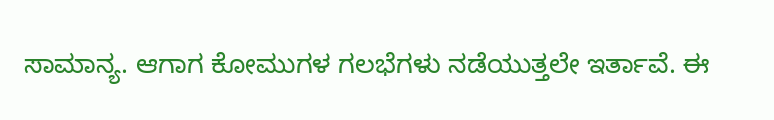ಸಾಮಾನ್ಯ. ಆಗಾಗ ಕೋಮುಗಳ ಗಲಭೆಗಳು ನಡೆಯುತ್ತಲೇ ಇರ್ತಾವೆ. ಈ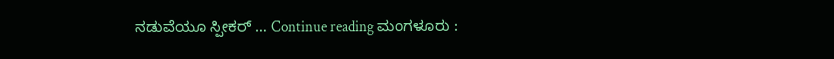ನಡುವೆಯೂ ಸ್ಪೀಕರ್ … Continue reading ಮಂಗಳೂರು :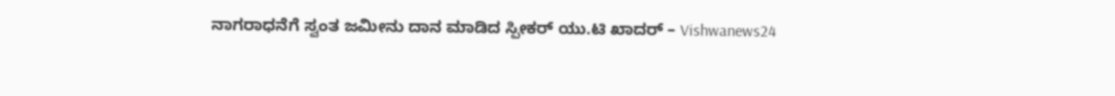ನಾಗರಾಧನೆಗೆ ಸ್ವಂತ ಜಮೀನು ದಾನ ಮಾಡಿದ ಸ್ಪೀಕರ್ ಯು.ಟಿ ಖಾದರ್ – Vishwanews24